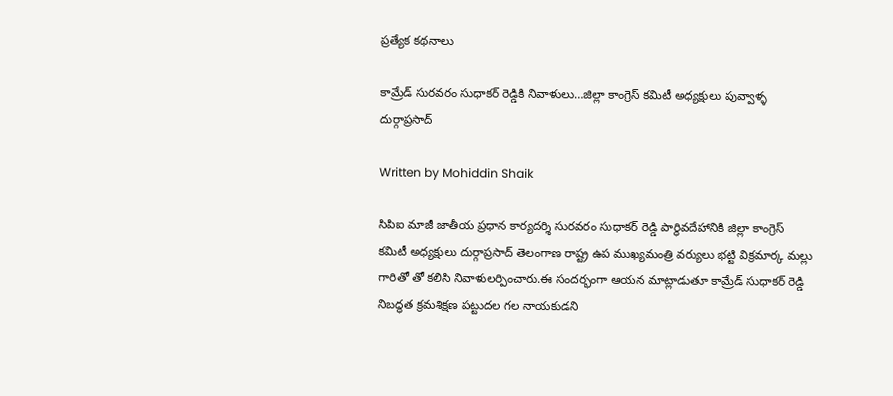ప్రత్యేక కథనాలు

కామ్రేడ్ సురవరం సుధాకర్ రెడ్డికి నివాళులు…జిల్లా కాంగ్రెస్ కమిటీ అధ్యక్షులు పువ్వాళ్ళ దుర్గాప్రసాద్

Written by Mohiddin Shaik

సిపిఐ మాజీ జాతీయ ప్రధాన కార్యదర్శి సురవరం సుధాకర్ రెడ్డి పార్థివదేహానికి జిల్లా కాంగ్రెస్ కమిటీ అధ్యక్షులు దుర్గాప్రసాద్ తెలంగాణ రాష్ట్ర ఉప ముఖ్యమంత్రి వర్యులు భట్టి విక్రమార్క మల్లు గారితో తో కలిసి నివాళులర్పించారు.ఈ సందర్భంగా ఆయన మాట్లాడుతూ కామ్రేడ్ సుధాకర్ రెడ్డి నిబద్ధత క్రమశిక్షణ పట్టుదల గల నాయకుడని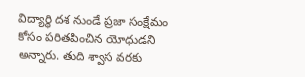విద్యార్థి దశ నుండే ప్రజా సంక్షేమం కోసం పరితపించిన యోధుడని అన్నారు. తుది శ్వాస వరకు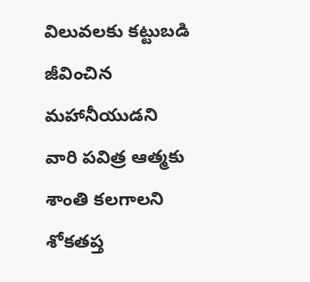విలువలకు కట్టుబడి జీవించిన మహానీయుడని వారి పవిత్ర ఆత్మకు శాంతి కలగాలని శోకతప్త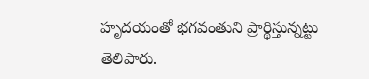హృదయంతో భగవంతుని ప్రార్థిస్తున్నట్టు తెలిపారు.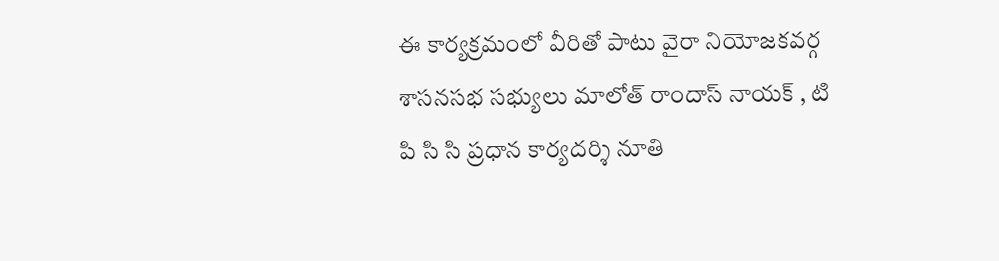ఈ కార్యక్రమంలో వీరితో పాటు వైరా నియోజకవర్గ శాసనసభ సభ్యులు మాలోత్ రాందాస్ నాయక్ , టి పి సి సి ప్రధాన కార్యదర్శి నూతి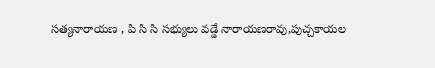సత్యనారాయణ , పి సి సి సభ్యులు వడ్డే నారాయణరావు,పుచ్చకాయల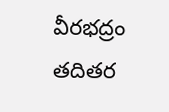వీరభద్రం తదితర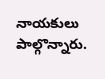నాయకులు పాల్గొన్నారు.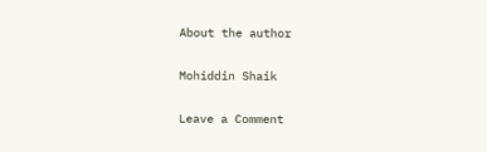About the author

Mohiddin Shaik

Leave a Comment